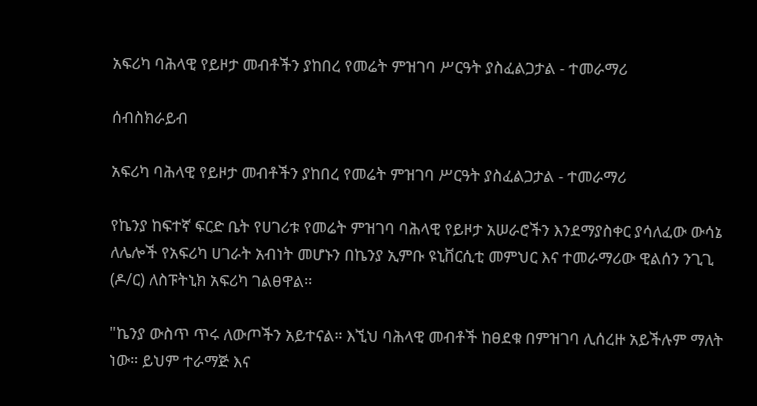አፍሪካ ባሕላዊ የይዞታ መብቶችን ያከበረ የመሬት ምዝገባ ሥርዓት ያስፈልጋታል - ተመራማሪ

ሰብስክራይብ

አፍሪካ ባሕላዊ የይዞታ መብቶችን ያከበረ የመሬት ምዝገባ ሥርዓት ያስፈልጋታል - ተመራማሪ

የኬንያ ከፍተኛ ፍርድ ቤት የሀገሪቱ የመሬት ምዝገባ ባሕላዊ የይዞታ አሠራሮችን እንደማያስቀር ያሳለፈው ውሳኔ ለሌሎች የአፍሪካ ሀገራት አብነት መሆኑን በኬንያ ኢምቡ ዩኒቨርሲቲ መምህር እና ተመራማሪው ዊልሰን ንጊጊ (ዶ/ር) ለስፑትኒክ አፍሪካ ገልፀዋል፡፡

"ኬንያ ውስጥ ጥሩ ለውጦችን አይተናል። እኚህ ባሕላዊ መብቶች ከፀደቁ በምዝገባ ሊሰረዙ አይችሉም ማለት ነው። ይህም ተራማጅ እና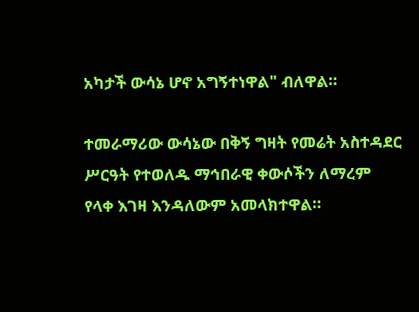አካታች ውሳኔ ሆኖ አግኝተነዋል" ብለዋል።

ተመራማሪው ውሳኔው በቅኝ ግዛት የመሬት አስተዳደር ሥርዓት የተወለዱ ማኅበራዊ ቀውሶችን ለማረም የላቀ እገዛ እንዳለውም አመላክተዋል።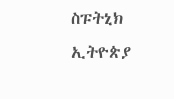ስፑትኒክ ኢትዮጵያ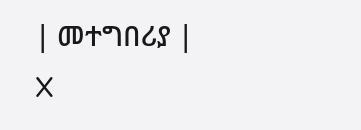| መተግበሪያ | X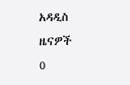አዳዲስ ዜናዎች
0